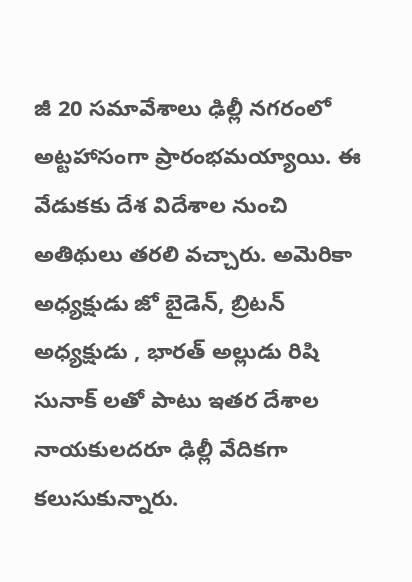జీ 20 సమావేశాలు ఢిల్లీ నగరంలో అట్టహాసంగా ప్రారంభమయ్యాయి. ఈ వేడుకకు దేశ విదేశాల నుంచి అతిథులు తరలి వచ్చారు. అమెరికా అధ్యక్షుడు జో బైడెన్, బ్రిటన్ అధ్యక్షుడు , భారత్ అల్లుడు రిషి సునాక్ లతో పాటు ఇతర దేశాల నాయకులదరూ ఢిల్లీ వేదికగా కలుసుకున్నారు.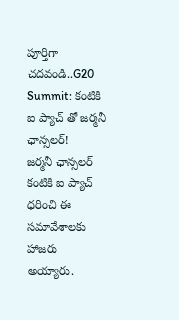పూర్తిగా చదవండి..G20 Summit: కంటికి ఐ ప్యాచ్ తో జర్మనీ ఛాన్సలర్!
జర్మనీ ఛాన్సలర్ కంటికి ఐ ప్యాచ్ ధరించి ఈ సమావేశాలకు హాజరు అయ్యారు.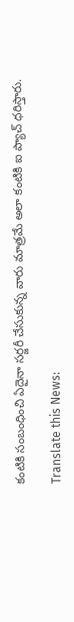కంటికి సంబంధించి ఏదైనా సర్జరీ చేసుకున్న వారు మాత్రమే అలా కంటికి ఐ ప్యాచ్ ధరిస్తారు.

Translate this News: